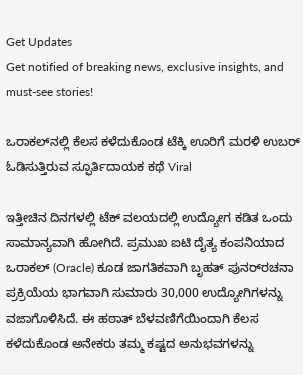Get Updates
Get notified of breaking news, exclusive insights, and must-see stories!

ಒರಾಕಲ್‌ನಲ್ಲಿ ಕೆಲಸ ಕಳೆದುಕೊಂಡ ಟೆಕ್ಕಿ ಊರಿಗೆ ಮರಳಿ ಉಬರ್ ಓಡಿಸುತ್ತಿರುವ ಸ್ಫೂರ್ತಿದಾಯಕ ಕಥೆ Viral

ಇತ್ತೀಚಿನ ದಿನಗಳಲ್ಲಿ ಟೆಕ್ ವಲಯದಲ್ಲಿ ಉದ್ಯೋಗ ಕಡಿತ ಒಂದು ಸಾಮಾನ್ಯವಾಗಿ ಹೋಗಿದೆ. ಪ್ರಮುಖ ಐಟಿ ದೈತ್ಯ ಕಂಪನಿಯಾದ ಒರಾಕಲ್ (Oracle) ಕೂಡ ಜಾಗತಿಕವಾಗಿ ಬೃಹತ್ ಪುನರ್‌ರಚನಾ ಪ್ರಕ್ರಿಯೆಯ ಭಾಗವಾಗಿ ಸುಮಾರು 30,000 ಉದ್ಯೋಗಿಗಳನ್ನು ವಜಾಗೊಳಿಸಿದೆ. ಈ ಹಠಾತ್ ಬೆಳವಣಿಗೆಯಿಂದಾಗಿ ಕೆಲಸ ಕಳೆದುಕೊಂಡ ಅನೇಕರು ತಮ್ಮ ಕಷ್ಟದ ಅನುಭವಗಳನ್ನು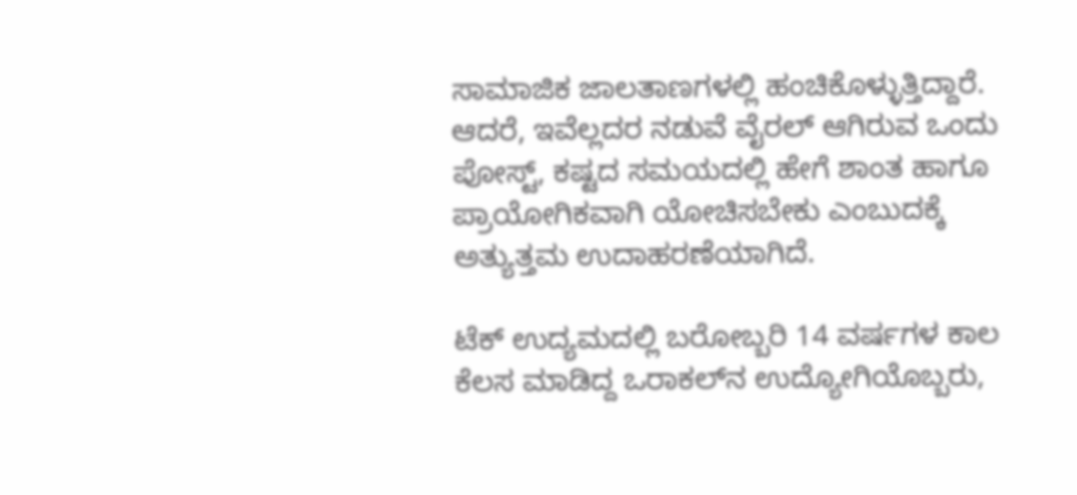ಸಾಮಾಜಿಕ ಜಾಲತಾಣಗಳಲ್ಲಿ ಹಂಚಿಕೊಳ್ಳುತ್ತಿದ್ದಾರೆ. ಆದರೆ, ಇವೆಲ್ಲದರ ನಡುವೆ ವೈರಲ್ ಆಗಿರುವ ಒಂದು ಪೋಸ್ಟ್, ಕಷ್ಟದ ಸಮಯದಲ್ಲಿ ಹೇಗೆ ಶಾಂತ ಹಾಗೂ ಪ್ರಾಯೋಗಿಕವಾಗಿ ಯೋಚಿಸಬೇಕು ಎಂಬುದಕ್ಕೆ ಅತ್ಯುತ್ತಮ ಉದಾಹರಣೆಯಾಗಿದೆ.

ಟೆಕ್ ಉದ್ಯಮದಲ್ಲಿ ಬರೋಬ್ಬರಿ 14 ವರ್ಷಗಳ ಕಾಲ ಕೆಲಸ ಮಾಡಿದ್ದ ಒರಾಕಲ್‌ನ ಉದ್ಯೋಗಿಯೊಬ್ಬರು,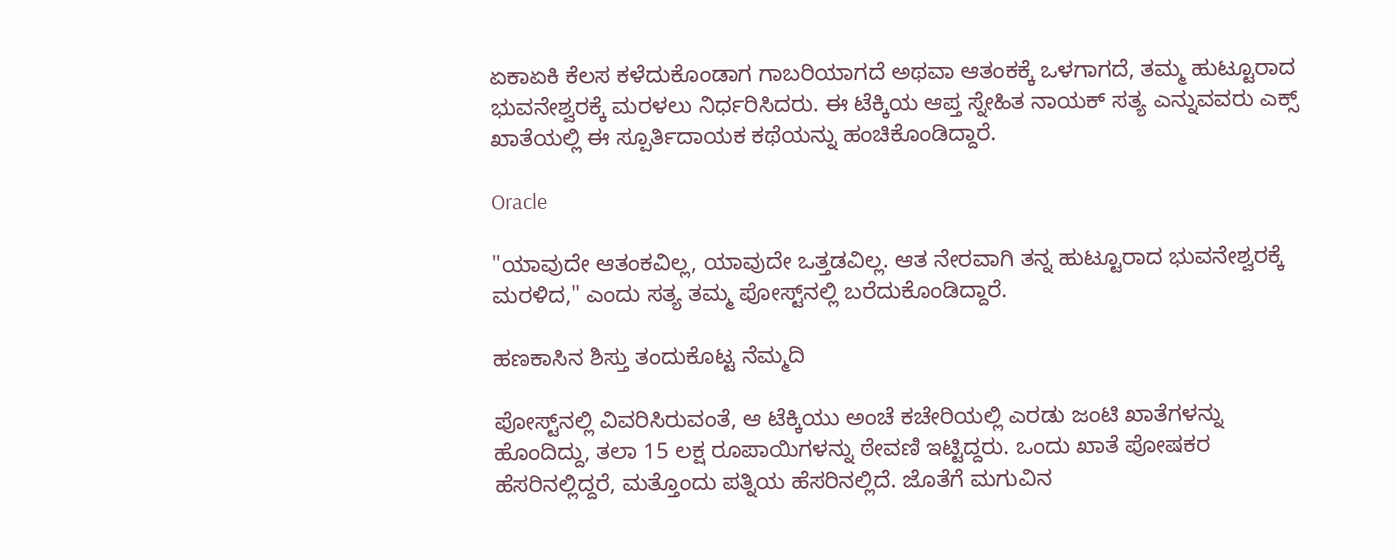ಏಕಾಏಕಿ ಕೆಲಸ ಕಳೆದುಕೊಂಡಾಗ ಗಾಬರಿಯಾಗದೆ ಅಥವಾ ಆತಂಕಕ್ಕೆ ಒಳಗಾಗದೆ, ತಮ್ಮ ಹುಟ್ಟೂರಾದ ಭುವನೇಶ್ವರಕ್ಕೆ ಮರಳಲು ನಿರ್ಧರಿಸಿದರು. ಈ ಟೆಕ್ಕಿಯ ಆಪ್ತ ಸ್ನೇಹಿತ ನಾಯಕ್ ಸತ್ಯ ಎನ್ನುವವರು ಎಕ್ಸ್ ಖಾತೆಯಲ್ಲಿ ಈ ಸ್ಪೂರ್ತಿದಾಯಕ ಕಥೆಯನ್ನು ಹಂಚಿಕೊಂಡಿದ್ದಾರೆ.

Oracle

"ಯಾವುದೇ ಆತಂಕವಿಲ್ಲ, ಯಾವುದೇ ಒತ್ತಡವಿಲ್ಲ. ಆತ ನೇರವಾಗಿ ತನ್ನ ಹುಟ್ಟೂರಾದ ಭುವನೇಶ್ವರಕ್ಕೆ ಮರಳಿದ," ಎಂದು ಸತ್ಯ ತಮ್ಮ ಪೋಸ್ಟ್‌ನಲ್ಲಿ ಬರೆದುಕೊಂಡಿದ್ದಾರೆ.

ಹಣಕಾಸಿನ ಶಿಸ್ತು ತಂದುಕೊಟ್ಟ ನೆಮ್ಮದಿ

ಪೋಸ್ಟ್‌ನಲ್ಲಿ ವಿವರಿಸಿರುವಂತೆ, ಆ ಟೆಕ್ಕಿಯು ಅಂಚೆ ಕಚೇರಿಯಲ್ಲಿ ಎರಡು ಜಂಟಿ ಖಾತೆಗಳನ್ನು ಹೊಂದಿದ್ದು, ತಲಾ 15 ಲಕ್ಷ ರೂಪಾಯಿಗಳನ್ನು ಠೇವಣಿ ಇಟ್ಟಿದ್ದರು. ಒಂದು ಖಾತೆ ಪೋಷಕರ ಹೆಸರಿನಲ್ಲಿದ್ದರೆ, ಮತ್ತೊಂದು ಪತ್ನಿಯ ಹೆಸರಿನಲ್ಲಿದೆ. ಜೊತೆಗೆ ಮಗುವಿನ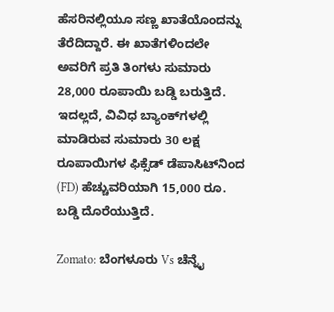ಹೆಸರಿನಲ್ಲಿಯೂ ಸಣ್ಣ ಖಾತೆಯೊಂದನ್ನು ತೆರೆದಿದ್ದಾರೆ. ಈ ಖಾತೆಗಳಿಂದಲೇ ಅವರಿಗೆ ಪ್ರತಿ ತಿಂಗಳು ಸುಮಾರು 28,000 ರೂಪಾಯಿ ಬಡ್ಡಿ ಬರುತ್ತಿದೆ. ಇದಲ್ಲದೆ, ವಿವಿಧ ಬ್ಯಾಂಕ್‌ಗಳಲ್ಲಿ ಮಾಡಿರುವ ಸುಮಾರು 30 ಲಕ್ಷ ರೂಪಾಯಿಗಳ ಫಿಕ್ಸೆಡ್ ಡೆಪಾಸಿಟ್‌ನಿಂದ (FD) ಹೆಚ್ಚುವರಿಯಾಗಿ 15,000 ರೂ. ಬಡ್ಡಿ ದೊರೆಯುತ್ತಿದೆ.

Zomato: ಬೆಂಗಳೂರು Vs ಚೆನ್ನೈ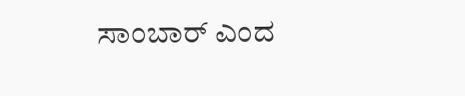ಸಾಂಬಾರ್ ಎಂದ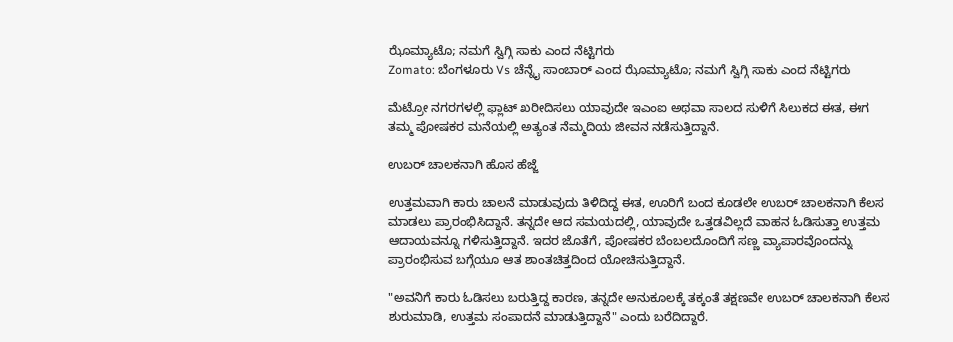ಝೊಮ್ಯಾಟೊ; ನಮಗೆ ಸ್ವಿಗ್ಗಿ ಸಾಕು ಎಂದ ನೆಟ್ಟಿಗರು
Zomato: ಬೆಂಗಳೂರು Vs ಚೆನ್ನೈ ಸಾಂಬಾರ್ ಎಂದ ಝೊಮ್ಯಾಟೊ; ನಮಗೆ ಸ್ವಿಗ್ಗಿ ಸಾಕು ಎಂದ ನೆಟ್ಟಿಗರು

ಮೆಟ್ರೋ ನಗರಗಳಲ್ಲಿ ಫ್ಲಾಟ್ ಖರೀದಿಸಲು ಯಾವುದೇ ಇಎಂಐ ಅಥವಾ ಸಾಲದ ಸುಳಿಗೆ ಸಿಲುಕದ ಈತ, ಈಗ ತಮ್ಮ ಪೋಷಕರ ಮನೆಯಲ್ಲಿ ಅತ್ಯಂತ ನೆಮ್ಮದಿಯ ಜೀವನ ನಡೆಸುತ್ತಿದ್ದಾನೆ.

ಉಬರ್ ಚಾಲಕನಾಗಿ ಹೊಸ ಹೆಜ್ಜೆ

ಉತ್ತಮವಾಗಿ ಕಾರು ಚಾಲನೆ ಮಾಡುವುದು ತಿಳಿದಿದ್ದ ಈತ, ಊರಿಗೆ ಬಂದ ಕೂಡಲೇ ಉಬರ್ ಚಾಲಕನಾಗಿ ಕೆಲಸ ಮಾಡಲು ಪ್ರಾರಂಭಿಸಿದ್ದಾನೆ. ತನ್ನದೇ ಆದ ಸಮಯದಲ್ಲಿ, ಯಾವುದೇ ಒತ್ತಡವಿಲ್ಲದೆ ವಾಹನ ಓಡಿಸುತ್ತಾ ಉತ್ತಮ ಆದಾಯವನ್ನೂ ಗಳಿಸುತ್ತಿದ್ದಾನೆ. ಇದರ ಜೊತೆಗೆ, ಪೋಷಕರ ಬೆಂಬಲದೊಂದಿಗೆ ಸಣ್ಣ ವ್ಯಾಪಾರವೊಂದನ್ನು ಪ್ರಾರಂಭಿಸುವ ಬಗ್ಗೆಯೂ ಆತ ಶಾಂತಚಿತ್ತದಿಂದ ಯೋಚಿಸುತ್ತಿದ್ದಾನೆ.

"ಅವನಿಗೆ ಕಾರು ಓಡಿಸಲು ಬರುತ್ತಿದ್ದ ಕಾರಣ, ತನ್ನದೇ ಅನುಕೂಲಕ್ಕೆ ತಕ್ಕಂತೆ ತಕ್ಷಣವೇ ಉಬರ್ ಚಾಲಕನಾಗಿ ಕೆಲಸ ಶುರುಮಾಡಿ, ಉತ್ತಮ ಸಂಪಾದನೆ ಮಾಡುತ್ತಿದ್ದಾನೆ" ಎಂದು ಬರೆದಿದ್ದಾರೆ.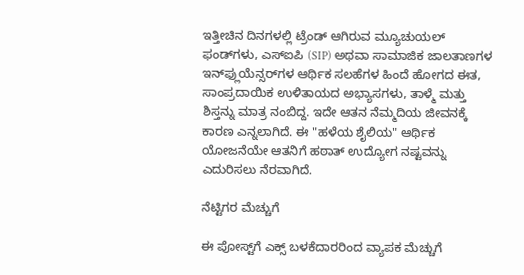ಇತ್ತೀಚಿನ ದಿನಗಳಲ್ಲಿ ಟ್ರೆಂಡ್ ಆಗಿರುವ ಮ್ಯೂಚುಯಲ್ ಫಂಡ್‌ಗಳು, ಎಸ್‌ಐಪಿ (SIP) ಅಥವಾ ಸಾಮಾಜಿಕ ಜಾಲತಾಣಗಳ ಇನ್‌ಫ್ಲುಯೆನ್ಸರ್‌ಗಳ ಆರ್ಥಿಕ ಸಲಹೆಗಳ ಹಿಂದೆ ಹೋಗದ ಈತ, ಸಾಂಪ್ರದಾಯಿಕ ಉಳಿತಾಯದ ಅಭ್ಯಾಸಗಳು, ತಾಳ್ಮೆ ಮತ್ತು ಶಿಸ್ತನ್ನು ಮಾತ್ರ ನಂಬಿದ್ದ. ಇದೇ ಆತನ ನೆಮ್ಮದಿಯ ಜೀವನಕ್ಕೆ ಕಾರಣ ಎನ್ನಲಾಗಿದೆ. ಈ "ಹಳೆಯ ಶೈಲಿಯ" ಆರ್ಥಿಕ ಯೋಜನೆಯೇ ಆತನಿಗೆ ಹಠಾತ್ ಉದ್ಯೋಗ ನಷ್ಟವನ್ನು ಎದುರಿಸಲು ನೆರವಾಗಿದೆ.

ನೆಟ್ಟಿಗರ ಮೆಚ್ಚುಗೆ

ಈ ಪೋಸ್ಟ್‌ಗೆ ಎಕ್ಸ್ ಬಳಕೆದಾರರಿಂದ ವ್ಯಾಪಕ ಮೆಚ್ಚುಗೆ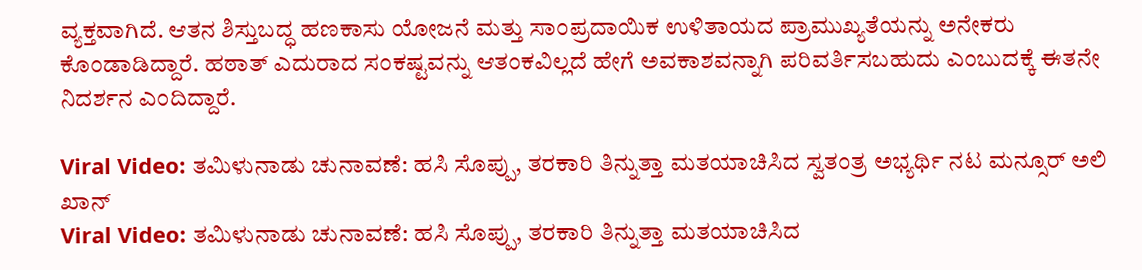ವ್ಯಕ್ತವಾಗಿದೆ. ಆತನ ಶಿಸ್ತುಬದ್ಧ ಹಣಕಾಸು ಯೋಜನೆ ಮತ್ತು ಸಾಂಪ್ರದಾಯಿಕ ಉಳಿತಾಯದ ಪ್ರಾಮುಖ್ಯತೆಯನ್ನು ಅನೇಕರು ಕೊಂಡಾಡಿದ್ದಾರೆ. ಹಠಾತ್ ಎದುರಾದ ಸಂಕಷ್ಟವನ್ನು ಆತಂಕವಿಲ್ಲದೆ ಹೇಗೆ ಅವಕಾಶವನ್ನಾಗಿ ಪರಿವರ್ತಿಸಬಹುದು ಎಂಬುದಕ್ಕೆ ಈತನೇ ನಿದರ್ಶನ ಎಂದಿದ್ದಾರೆ.

Viral Video: ತಮಿಳುನಾಡು ಚುನಾವಣೆ: ಹಸಿ ಸೊಪ್ಪು, ತರಕಾರಿ ತಿನ್ನುತ್ತಾ ಮತಯಾಚಿಸಿದ ಸ್ವತಂತ್ರ ಅಭ್ಯರ್ಥಿ ನಟ ಮನ್ಸೂರ್ ಅಲಿ ಖಾನ್
Viral Video: ತಮಿಳುನಾಡು ಚುನಾವಣೆ: ಹಸಿ ಸೊಪ್ಪು, ತರಕಾರಿ ತಿನ್ನುತ್ತಾ ಮತಯಾಚಿಸಿದ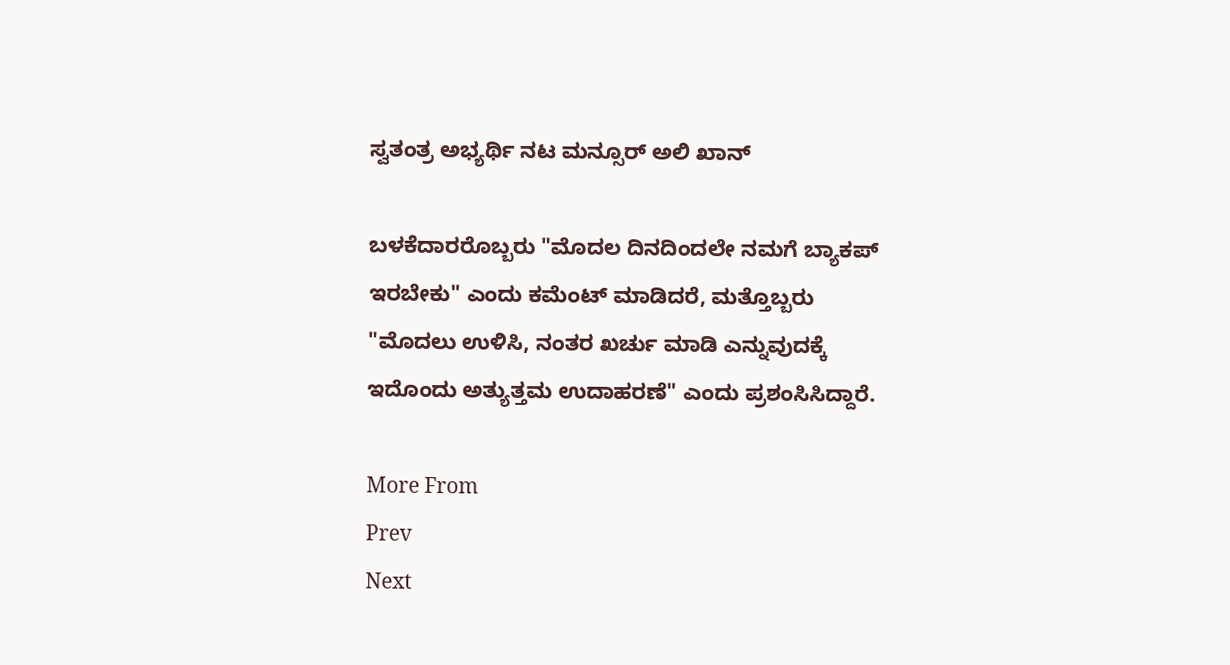ಸ್ವತಂತ್ರ ಅಭ್ಯರ್ಥಿ ನಟ ಮನ್ಸೂರ್ ಅಲಿ ಖಾನ್

ಬಳಕೆದಾರರೊಬ್ಬರು "ಮೊದಲ ದಿನದಿಂದಲೇ ನಮಗೆ ಬ್ಯಾಕಪ್ ಇರಬೇಕು" ಎಂದು ಕಮೆಂಟ್ ಮಾಡಿದರೆ, ಮತ್ತೊಬ್ಬರು "ಮೊದಲು ಉಳಿಸಿ, ನಂತರ ಖರ್ಚು ಮಾಡಿ ಎನ್ನುವುದಕ್ಕೆ ಇದೊಂದು ಅತ್ಯುತ್ತಮ ಉದಾಹರಣೆ" ಎಂದು ಪ್ರಶಂಸಿಸಿದ್ದಾರೆ.

More From
Prev
Next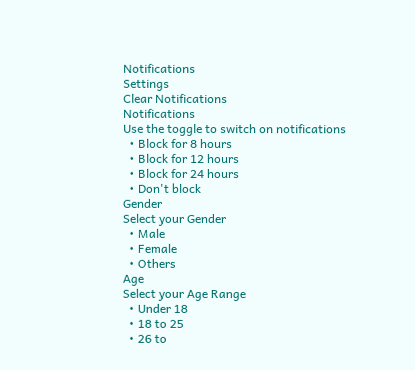Notifications
Settings
Clear Notifications
Notifications
Use the toggle to switch on notifications
  • Block for 8 hours
  • Block for 12 hours
  • Block for 24 hours
  • Don't block
Gender
Select your Gender
  • Male
  • Female
  • Others
Age
Select your Age Range
  • Under 18
  • 18 to 25
  • 26 to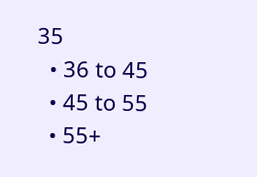35
  • 36 to 45
  • 45 to 55
  • 55+